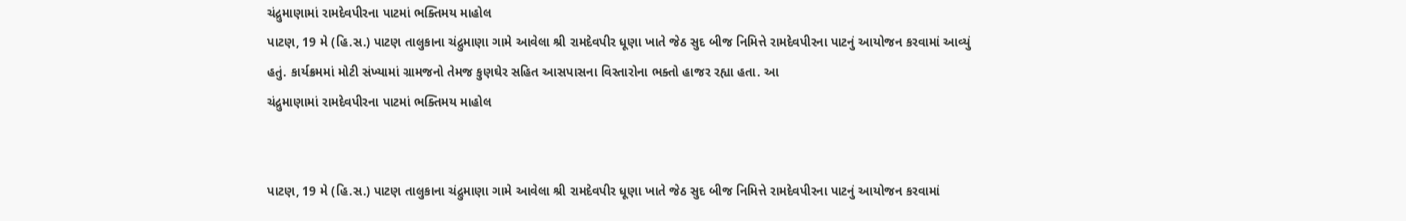ચંદ્રુમાણામાં રામદેવપીરના પાટમાં ભક્તિમય માહોલ
પાટણ, 19 મે (હિ.સ.) પાટણ તાલુકાના ચંદ્રુમાણા ગામે આવેલા શ્રી રામદેવપીર ધૂણા ખાતે જેઠ સુદ બીજ નિમિત્તે રામદેવપીરના પાટનું આયોજન કરવામાં આવ્યું હતું. કાર્યક્રમમાં મોટી સંખ્યામાં ગ્રામજનો તેમજ કુણઘેર સહિત આસપાસના વિસ્તારોના ભક્તો હાજર રહ્યા હતા. આ
ચંદ્રુમાણામાં રામદેવપીરના પાટમાં ભક્તિમય માહોલ


પાટણ, 19 મે (હિ.સ.) પાટણ તાલુકાના ચંદ્રુમાણા ગામે આવેલા શ્રી રામદેવપીર ધૂણા ખાતે જેઠ સુદ બીજ નિમિત્તે રામદેવપીરના પાટનું આયોજન કરવામાં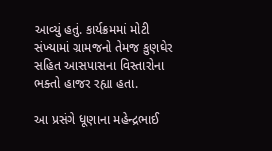આવ્યું હતું. કાર્યક્રમમાં મોટી સંખ્યામાં ગ્રામજનો તેમજ કુણઘેર સહિત આસપાસના વિસ્તારોના ભક્તો હાજર રહ્યા હતા.

આ પ્રસંગે ધૂણાના મહેન્દ્રભાઈ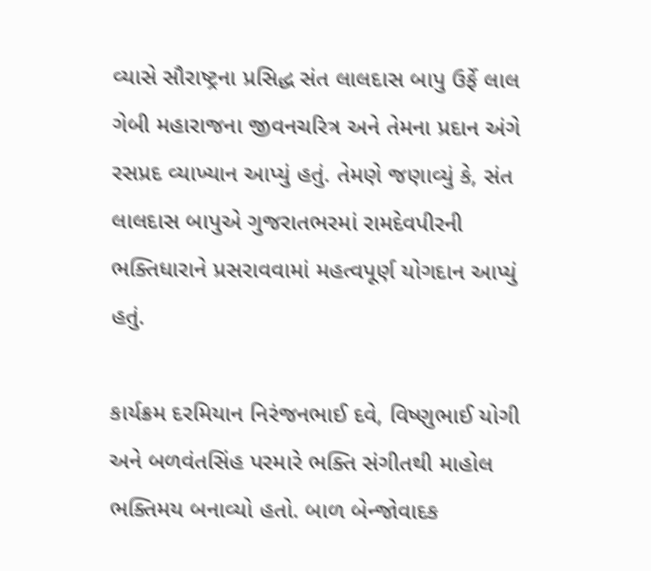વ્યાસે સૌરાષ્ટ્રના પ્રસિદ્ધ સંત લાલદાસ બાપુ ઉર્ફે લાલ ગેબી મહારાજના જીવનચરિત્ર અને તેમના પ્રદાન અંગે રસપ્રદ વ્યાખ્યાન આપ્યું હતું. તેમણે જણાવ્યું કે, સંત લાલદાસ બાપુએ ગુજરાતભરમાં રામદેવપીરની ભક્તિધારાને પ્રસરાવવામાં મહત્વપૂર્ણ યોગદાન આપ્યું હતું.

કાર્યક્રમ દરમિયાન નિરંજનભાઈ દવે, વિષ્ણુભાઈ યોગી અને બળવંતસિંહ પરમારે ભક્તિ સંગીતથી માહોલ ભક્તિમય બનાવ્યો હતો. બાળ બેન્જોવાદક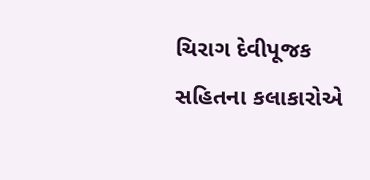ચિરાગ દેવીપૂજક સહિતના કલાકારોએ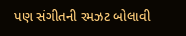પણ સંગીતની રમઝટ બોલાવી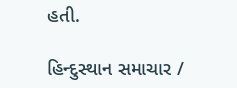હતી.

હિન્દુસ્થાન સમાચાર /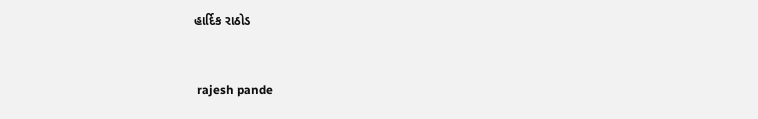હાર્દિક રાઠોડ


 rajesh pande